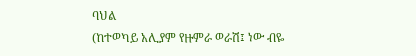ባህል
(ከተወካይ አሊያም የዙምራ ወራሽ፤ ነው ብዬ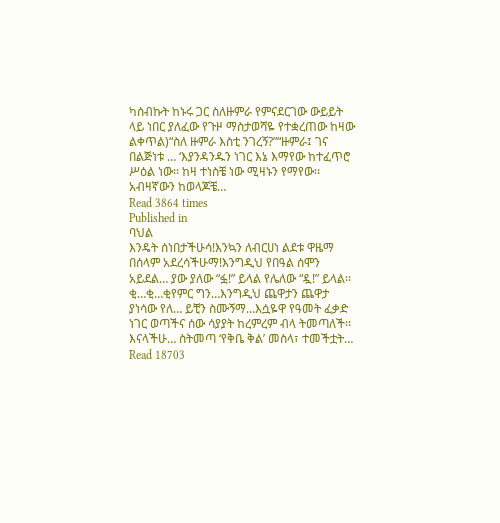ካሰብኩት ከኑሩ ጋር ስለዙምራ የምናደርገው ውይይት ላይ ነበር ያለፈው የጉዞ ማስታወሻዬ የተቋረጠው ከዛው ልቀጥል)“ስለ ዙምራ እስቲ ንገረኝ?”“ዙምራ፤ ገና በልጅነቱ … ‘እያንዳንዱን ነገር እኔ እማየው ከተፈጥሮ ሥዕል ነው፡፡ ከዛ ተነስቼ ነው ሚዛኑን የማየው፡፡ አብዛኛውን ከወላጆቼ…
Read 3864 times
Published in
ባህል
እንዴት ሰነበታችሁሳ!እንኳን ለብርሀነ ልደቱ ዋዜማ በሰላም አደረሳችሁማ!እንግዲህ የበዓል ሰሞን አይደል… ያው ያለው “ፏ!” ይላል የሌለው “ዷ!” ይላል፡፡ ቂ…ቂ…ቂየምር ግን…እንግዲህ ጨዋታን ጨዋታ ያነሳው የለ… ይቺን ስሙኝማ…እሷዬዋ የዓመት ፈቃድ ነገር ወጣችና ሰው ሳያያት ከረምረም ብላ ትመጣለች፡፡ እናላችሁ… ስትመጣ ‘የቅቤ ቅል’ መስላ፣ ተመችቷት…
Read 18703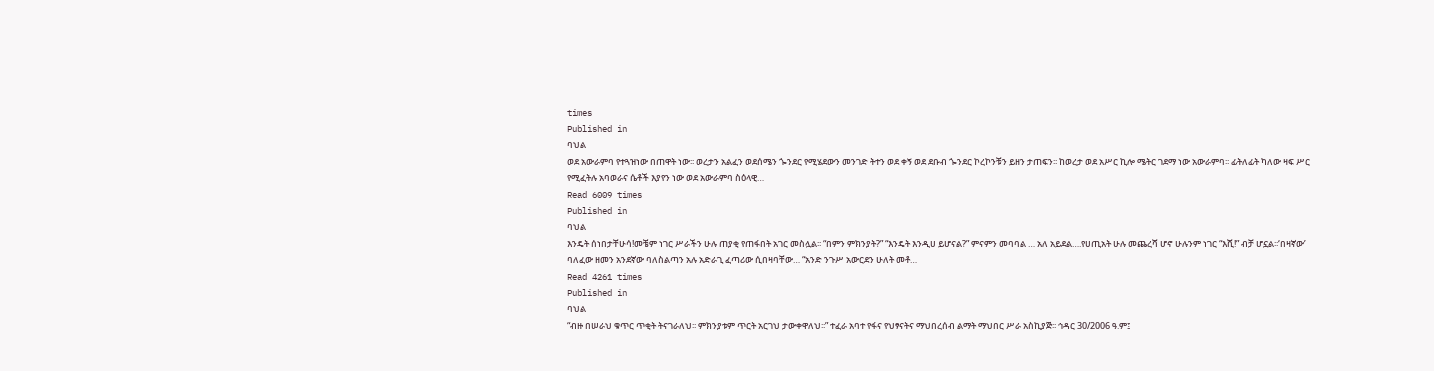times
Published in
ባህል
ወደ አውራምባ የተጓዝነው በጠዋት ነው፡፡ ወረታን አልፈን ወደሰሜን ጐንደር የሚሄደውን መንገድ ትተን ወደ ቀኝ ወደ ደቡብ ጐንደር ኮረኮንቹን ይዘን ታጠፍን፡፡ ከወረታ ወደ አሥር ኪሎ ሜትር ገደማ ነው አውራምባ፡፡ ፊትለፊት ካለው ዛፍ ሥር የሚፈትሉ አባወራና ሴቶች እያየን ነው ወደ አውራምባ ስዕላዊ…
Read 6009 times
Published in
ባህል
እንዴት ሰነበታቸሁሳ!መቼም ነገር ሥራችን ሁሉ ጠያቂ የጠፋበት አገር መስሏል፡፡ “በምን ምክንያት?” “እንዴት እንዲሀ ይሆናል?” ምናምን መባባል … አለ አይደል….የሀጢአት ሁሉ መጨረሻ ሆኖ ሁሉንም ነገር “እሺ!” ብቻ ሆኗል፡፡‘በዛኛው’ ባለፈው ዘመን አንደኛው ባለስልጣን አሉ አድራጊ ፈጣሪው ሲበዛባቸው… “አንድ ንጉሥ አውርደን ሁለት መቶ…
Read 4261 times
Published in
ባህል
“ብዙ በሠራህ ቁጥር ጥቂት ትናገራለህ፡፡ ምክንያቱም ጥርት አርገህ ታውቀዋለህ፡፡” ተፈራ አባተ የፋና የህፃናትና ማህበረሰብ ልማት ማህበር ሥራ አስኪያጅ፡፡ ኅዳር 30/2006 ዓ.ም፤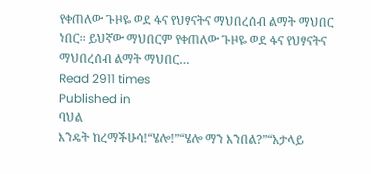የቀጠለው ጉዞዬ ወደ ፋና የህፃናትና ማህበረሰብ ልማት ማህበር ነበር፡፡ ይህኛው ማህበርም የቀጠለው ጉዞዬ ወደ ፋና የህፃናትና ማህበረሰብ ልማት ማህበር…
Read 2911 times
Published in
ባህል
እንዴት ከረማችሁሳ!“ሄሎ!”“ሄሎ ማን እንበል?”“አታላይ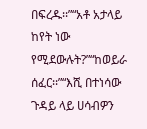በፍረዱ፡፡”“አቶ አታላይ ከየት ነው የሚደውሉት?”“ከወይራ ሰፈር፡፡”“እሺ በተነሳው ጉዳይ ላይ ሀሳብዎን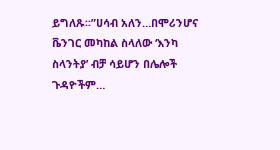ይግለጹ፡፡”ሀሳብ አለን…በሞሪንሆና ቬንገር መካከል ስላለው ‘እንካ ስላንትያ’ ብቻ ሳይሆን በሌሎች ጉዳዮችም…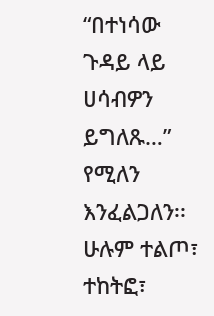“በተነሳው ጉዳይ ላይ ሀሳብዎን ይግለጹ…” የሚለን እንፈልጋለን፡፡ ሁሉም ተልጦ፣ ተከትፎ፣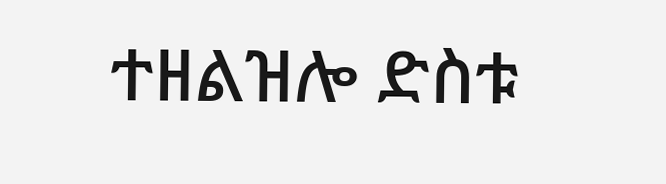ተዘልዝሎ ድስቱ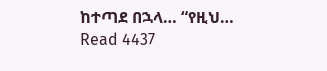ከተጣደ በኋላ… “የዚህ…
Read 4437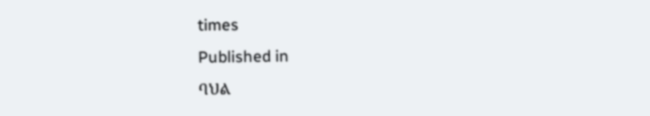times
Published in
ባህል